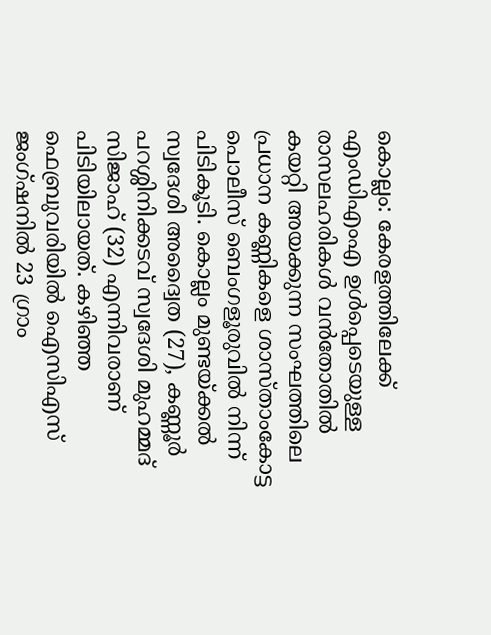കൊല്ലം: കേരളത്തിലേക്ക് എംഡിഎംഎ ഉൾപ്പെടെയുള്ള രാസലഹരികൾ വൻതോതിൽ കയറ്റി അയക്കുന്ന സംഘത്തിലെ പ്രധാന കണ്ണികളെ ശാസ്താംകോട്ട പൊലീസ് ബെംഗളൂരുവിൽ നിന്ന് പിടികൂടി. കൊല്ലം മുണ്ടയ്ക്കൽ സ്വദേശി അദ്വൈത (27), കണ്ണൂർ പറശ്ശിനിക്കടവ് സ്വദേശി മുഹമ്മദ് സിജാഹ് (32) എന്നിവരാണ് പിടിയിലായത്. കഴിഞ്ഞ ഫെബ്രുവരിയിൽ ഐസിഎസ് ജംഗ്ഷനിൽ 23 ഗ്രാം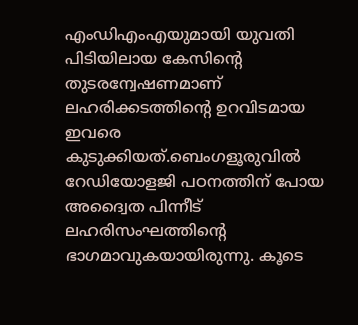എംഡിഎംഎയുമായി യുവതി പിടിയിലായ കേസിന്റെ തുടരന്വേഷണമാണ് ലഹരിക്കടത്തിന്റെ ഉറവിടമായ ഇവരെ കുടുക്കിയത്.ബെംഗളൂരുവിൽ റേഡിയോളജി പഠനത്തിന് പോയ അദ്വൈത പിന്നീട് ലഹരിസംഘത്തിന്റെ ഭാഗമാവുകയായിരുന്നു. കൂടെ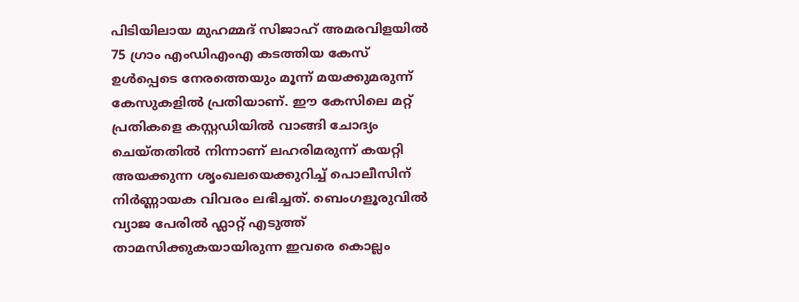പിടിയിലായ മുഹമ്മദ് സിജാഹ് അമരവിളയിൽ 75 ഗ്രാം എംഡിഎംഎ കടത്തിയ കേസ് ഉൾപ്പെടെ നേരത്തെയും മൂന്ന് മയക്കുമരുന്ന് കേസുകളിൽ പ്രതിയാണ്. ഈ കേസിലെ മറ്റ് പ്രതികളെ കസ്റ്റഡിയിൽ വാങ്ങി ചോദ്യം ചെയ്തതിൽ നിന്നാണ് ലഹരിമരുന്ന് കയറ്റി അയക്കുന്ന ശൃംഖലയെക്കുറിച്ച് പൊലീസിന് നിർണ്ണായക വിവരം ലഭിച്ചത്. ബെംഗളൂരുവിൽ വ്യാജ പേരിൽ ഫ്ലാറ്റ് എടുത്ത് താമസിക്കുകയായിരുന്ന ഇവരെ കൊല്ലം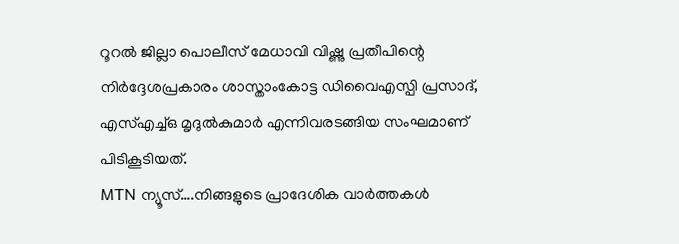റൂറൽ ജില്ലാ പൊലീസ് മേധാവി വിഷ്ണു പ്രതീപിന്റെ നിർദ്ദേശപ്രകാരം ശാസ്താംകോട്ട ഡിവൈഎസ്പി പ്രസാദ്, എസ്എച്ച്ഒ മൃദുൽകുമാർ എന്നിവരടങ്ങിയ സംഘമാണ് പിടികൂടിയത്.
MTN ന്യൂസ്….നിങ്ങളുടെ പ്രാദേശിക വാർത്തകൾ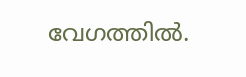വേഗത്തിൽ.